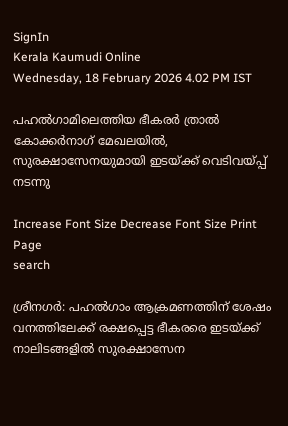SignIn
Kerala Kaumudi Online
Wednesday, 18 February 2026 4.02 PM IST

പഹൽഗാമിലെത്തിയ ഭീകരർ ത്രാൽ കോക്കർനാഗ് മേഖലയിൽ, സുരക്ഷാസേനയുമായി ഇടയ്ക്ക് വെടിവയ്‌പ്പ് നടന്നു

Increase Font Size Decrease Font Size Print Page
search

ശ്രീനഗർ: പഹൽഗാം ആക്രമണത്തിന് ശേഷം വനത്തിലേക്ക് രക്ഷപ്പെട്ട ഭീകരരെ ഇടയ്‌ക്ക് നാലിടങ്ങളിൽ സുരക്ഷാസേന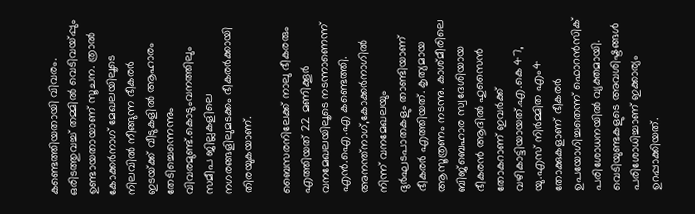കണ്ടെത്തിയതായി വിവരം. ഒരിടത്തുവച്ച് തമ്മിൽ വെടിവയ്‌പ്പും ഉണ്ടായതായാണ് സൂചന. ത്രാൽ കോക്കർനാഗ് മേഖലയിലൂടെ നിലവിൽ നീങ്ങുന്ന ഭീകരർ ഇടയ്‌ക്ക് വീടുകളിൽ ആഹാരം തേടിച്ചെന്നെന്നും വിവരമുണ്ട്.കൊടുംവനത്തിലും സമീപ ജില്ലകളിലെ നഗരങ്ങളിലുമടക്കം ഭീകരർക്കായി തിരയുകയാണ്.

ബൈസരനിലേക്ക് നാലു ഭീകരരും എത്തിയത് 22 മണിക്കൂർ വനമേഖലയിലൂടെ നടന്നാണെന്ന് എൻ.ഐ.എ കണ്ടെത്തി. അനന്ത്നാഗ്,കോക്കർനാഗിൽ നിന്ന് വനമേഖലയും ദുർഘടപാതകളും താണ്ടിയാണ് ഭീകരർ എത്തിയത്. കൃത്യമായ ആസൂത്രണം നടന്നു. കാശ്മീരിലെ ബിജ്‌ബെഹാര സ്വദേശിയായ ഭീകരൻ ആദിൽ ഹുസൈൻ തോകറാണ് ഇവർക്ക്‌ വഴികാട്ടിയായത്.എ.കെ 47, യു.എസ് നിർമ്മിത എം4 തോക്കുകളാണ് ഭീകരർ ഉപയോഗിച്ചതെന്ന് ഫൊറൻസിക് പരിശോധനയിൽ വ്യക്തമായി. വെടിയുണ്ടകളുടെ അവശിഷ്ടങ്ങൾ പരിശോധിച്ചാണ് ഇക്കാര്യം ഉറപ്പാക്കിയത്.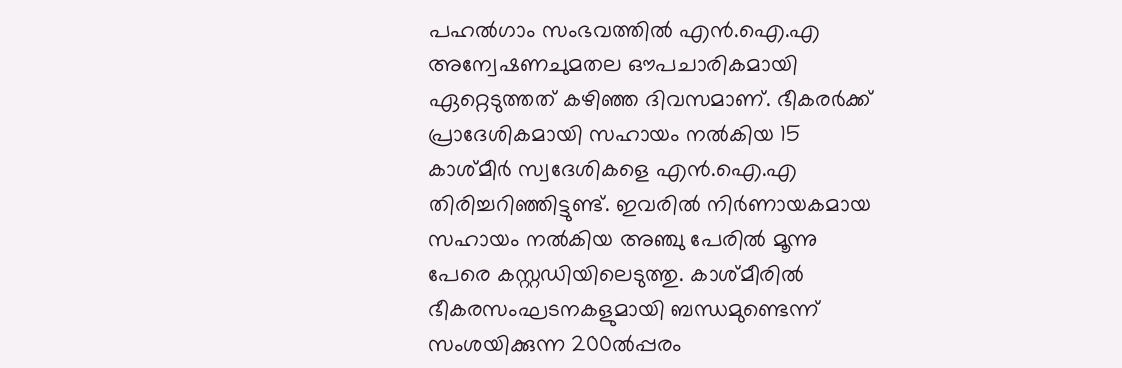പഹൽഗാം സംഭവത്തിൽ എൻ.ഐ.എ അന്വേഷണചുമതല ഔപചാരികമായി ഏറ്റെടുത്തത് കഴിഞ്ഞ‌ ദിവസമാണ്. ഭീകരർക്ക് പ്രാദേശികമായി സഹായം നൽകിയ 15 കാശ്മീർ സ്വദേശികളെ എൻ.ഐ.എ തിരിച്ചറിഞ്ഞിട്ടുണ്ട്. ഇവരിൽ നിർണായകമായ സഹായം നൽകിയ അഞ്ചു പേരിൽ മൂന്നു പേരെ കസ്റ്റഡിയിലെടുത്തു. കാശ്മീരിൽ ഭീകരസംഘടനകളുമായി ബന്ധമുണ്ടെന്ന് സംശയിക്കുന്ന 200ൽപ്പരം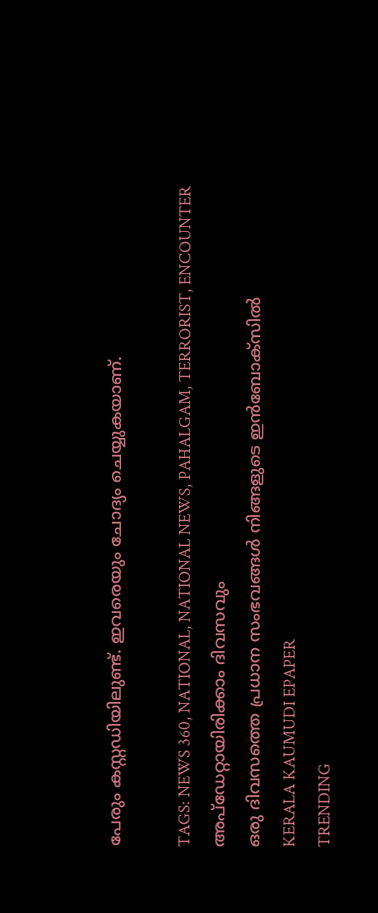പേരും കസ്റ്റഡിയിലുണ്ട്. ഇവരെയും ചോദ്യം ചെയ്യുകയാണ്.

TAGS: NEWS 360, NATIONAL, NATIONAL NEWS, PAHALGAM, TERRORIST, ENCOUNTER
അപ്ഡേറ്റായിരിക്കാം ദിവസവും
ഒരു ദിവസത്തെ പ്രധാന സംഭവങ്ങൾ നിങ്ങളുടെ ഇൻബോക്സിൽ
KERALA KAUMUDI EPAPER
TRENDING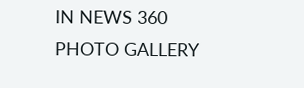IN NEWS 360
PHOTO GALLERY